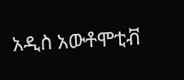አዲስ አውቶሞቲቭ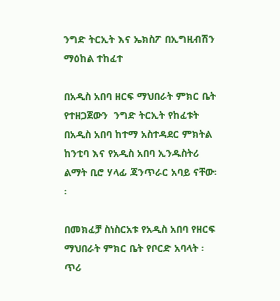ንግድ ትርኢት እና ኤክስፖ በኢግዚብሽን ማዕከል ተከፈተ

በአዲስ አበባ ዘርፍ ማህበራት ምክር ቤት የተዘጋጀውን  ንግድ ትርኢት የከፈቱት በአዲስ አበባ ከተማ አስተዳደር ምክትል ከንቲባ እና የአዲስ አበባ ኢንዱስትሪ ልማት ቢሮ ሃላፊ ጃንጥራር አባይ ናቸው፡፡

በመክፈቻ ስነስርአቱ የአዲስ አበባ የዘርፍ ማህበራት ምክር ቤት የቦርድ አባላት ፡ ጥሪ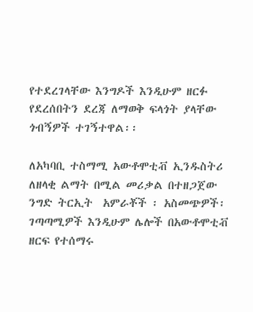የተደረገላቸው እንግዶች እንዲሁም ዘርፉ የደረሰበትን ደረጃ ለማወቅ ፍላጎት ያላቸው ጎብኝዎች ተገኝተዋል፡፡

ለአካባቢ ተስማሚ አውቶሞቲቭ ኢንዱስትሪ ለዘላቂ ልማት በሚል መሪቃል በተዘጋጀው ንግድ ትርኢት  አምራቾች ፡ አስመጭዎች፡ ገጣጣሚዎች እንዲሁም ሌሎች በአውቶሞቲቭ ዘርፍ የተሰማሩ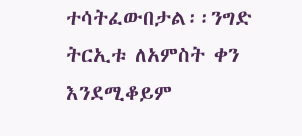ተሳትፈውበታል፡፡ንግድ ትርኢቱ ለአምስት ቀን እንደሚቆይም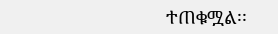ተጠቁሟል፡፡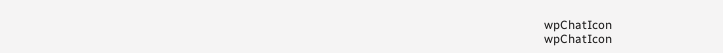wpChatIcon
wpChatIcon